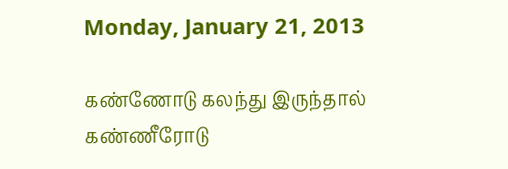Monday, January 21, 2013

கண்ணோடு கலந்து இருந்தால் கண்ணீரோடு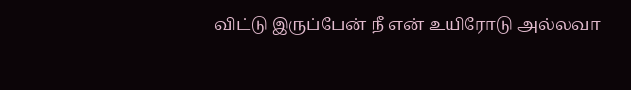விட்டு இருப்பேன் நீ என் உயிரோடு அல்லவா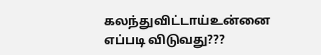கலந்துவிட்டாய்உன்னை எப்படி விடுவது???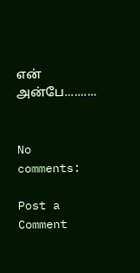என் அன்பே..........


No comments:

Post a Comment